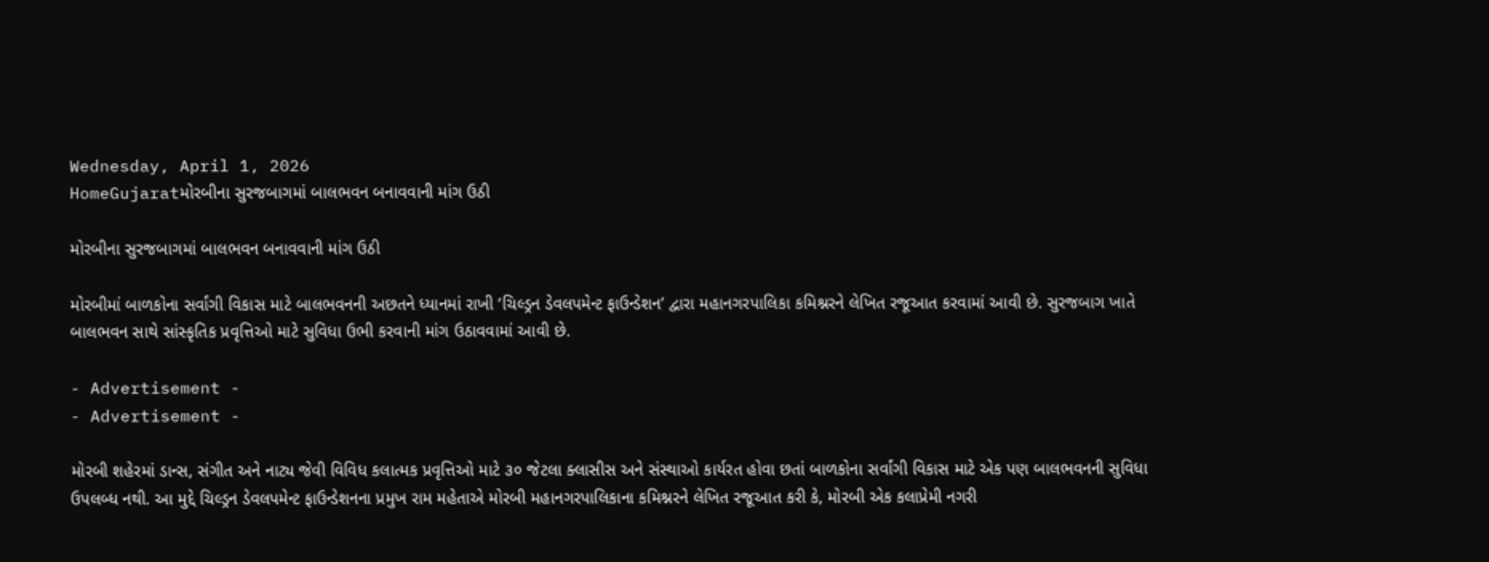Wednesday, April 1, 2026
HomeGujaratમોરબીના સુરજબાગમાં બાલભવન બનાવવાની માંગ ઉઠી

મોરબીના સુરજબાગમાં બાલભવન બનાવવાની માંગ ઉઠી

મોરબીમાં બાળકોના સર્વાંગી વિકાસ માટે બાલભવનની અછતને ધ્યાનમાં રાખી ‘ચિલ્ડ્રન ડેવલપમેન્ટ ફાઉન્ડેશન’ દ્વારા મહાનગરપાલિકા કમિશ્નરને લેખિત રજૂઆત કરવામાં આવી છે. સુરજબાગ ખાતે બાલભવન સાથે સાંસ્કૃતિક પ્રવૃત્તિઓ માટે સુવિધા ઉભી કરવાની માંગ ઉઠાવવામાં આવી છે.

- Advertisement -
- Advertisement -

મોરબી શહેરમાં ડાન્સ, સંગીત અને નાટ્ય જેવી વિવિધ કલાત્મક પ્રવૃત્તિઓ માટે ૩૦ જેટલા ક્લાસીસ અને સંસ્થાઓ કાર્યરત હોવા છતાં બાળકોના સર્વાંગી વિકાસ માટે એક પણ બાલભવનની સુવિધા ઉપલબ્ધ નથી. આ મુદ્દે ચિલ્ડ્રન ડેવલપમેન્ટ ફાઉન્ડેશનના પ્રમુખ રામ મહેતાએ મોરબી મહાનગરપાલિકાના કમિશ્નરને લેખિત રજૂઆત કરી કે, મોરબી એક કલાપ્રેમી નગરી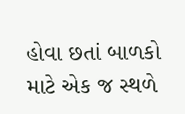હોવા છતાં બાળકો માટે એક જ સ્થળે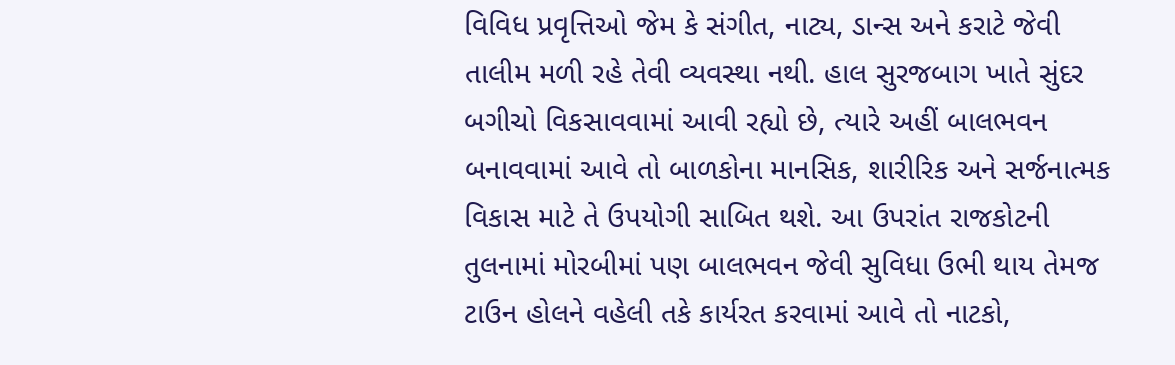વિવિધ પ્રવૃત્તિઓ જેમ કે સંગીત, નાટ્ય, ડાન્સ અને કરાટે જેવી તાલીમ મળી રહે તેવી વ્યવસ્થા નથી. હાલ સુરજબાગ ખાતે સુંદર બગીચો વિકસાવવામાં આવી રહ્યો છે, ત્યારે અહીં બાલભવન બનાવવામાં આવે તો બાળકોના માનસિક, શારીરિક અને સર્જનાત્મક વિકાસ માટે તે ઉપયોગી સાબિત થશે. આ ઉપરાંત રાજકોટની તુલનામાં મોરબીમાં પણ બાલભવન જેવી સુવિધા ઉભી થાય તેમજ ટાઉન હોલને વહેલી તકે કાર્યરત કરવામાં આવે તો નાટકો,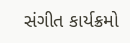સંગીત કાર્યક્રમો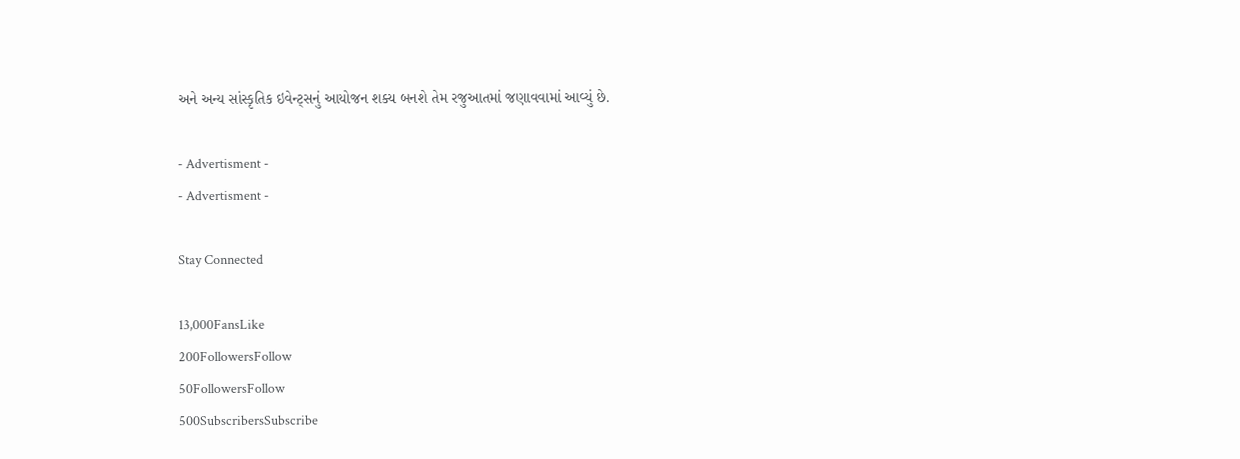અને અન્ય સાંસ્કૃતિક ઇવેન્ટ્સનું આયોજન શક્ય બનશે તેમ રજુઆતમાં જણાવવામાં આવ્યું છે.

- Advertisment -
- Advertisment -

Stay Connected

13,000FansLike
200FollowersFollow
50FollowersFollow
500SubscribersSubscribe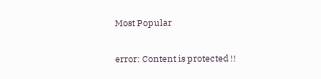Most Popular

error: Content is protected !!